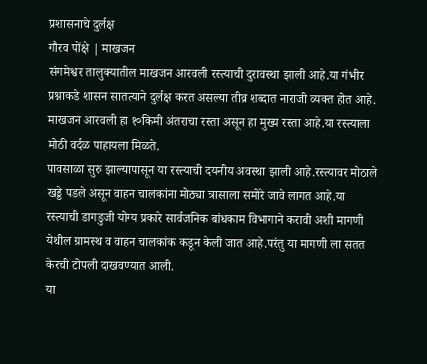प्रशासनाचे दुर्लक्ष
गौरव पोंक्षे | माखजन
संगमेश्वर तालुक्यातील माखजन आरवली रस्त्याची दुरावस्था झाली आहे.या गंभीर प्रश्नाकडे शासन सातत्याने दुर्लक्ष करत असल्या तीव्र शब्दात नाराजी व्यक्त होत आहे.
माखजन आरवली हा १०किमी अंतराचा रस्ता असून हा मुख्य रस्ता आहे.या रस्त्याला मोठी वर्दळ पाहायला मिळते.
पावसाळा सुरु झाल्यापासून या रस्त्याची दयनीय अवस्था झाली आहे.रस्त्यावर मोठाले खड्डे पडले असून वाहन चालकांना मोठ्या त्रासाला समोरे जावे लागत आहे.या रस्त्याची डागडुजी योग्य प्रकारे सार्वजनिक बांधकाम विभागाने करावी अशी मागणी येथील ग्रामस्थ व वाहन चालकांक कडून केली जात आहे.परंतु या मागणी ला सतत केरची टोपली दाखवण्यात आली.
या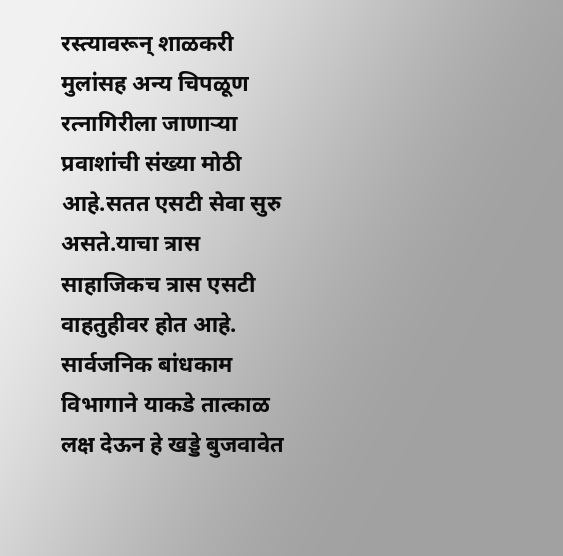रस्त्यावरून् शाळकरी मुलांसह अन्य चिपळूण रत्नागिरीला जाणाऱ्या प्रवाशांची संख्या मोठी आहे.सतत एसटी सेवा सुरु असते.याचा त्रास साहाजिकच त्रास एसटी वाहतुहीवर होत आहे.
सार्वजनिक बांधकाम विभागाने याकडे तात्काळ लक्ष देऊन हे खड्डे बुजवावेत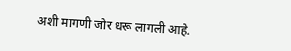अशी मागणी जोर धरू लागली आहे.